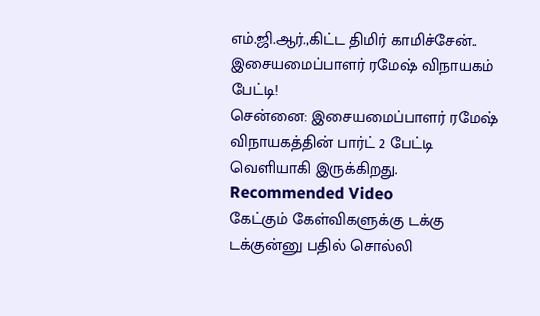எம்.ஜி.ஆர்.,கிட்ட திமிர் காமிச்சேன்.. இசையமைப்பாளர் ரமேஷ் விநாயகம் பேட்டி!
சென்னை: இசையமைப்பாளர் ரமேஷ் விநாயகத்தின் பார்ட் 2 பேட்டி வெளியாகி இருக்கிறது.
Recommended Video
கேட்கும் கேள்விகளுக்கு டக்கு டக்குன்னு பதில் சொல்லி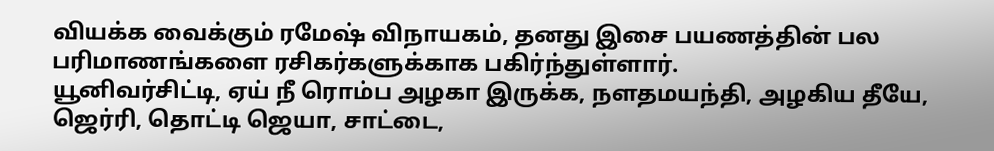வியக்க வைக்கும் ரமேஷ் விநாயகம், தனது இசை பயணத்தின் பல பரிமாணங்களை ரசிகர்களுக்காக பகிர்ந்துள்ளார்.
யூனிவர்சிட்டி, ஏய் நீ ரொம்ப அழகா இருக்க, நளதமயந்தி, அழகிய தீயே, ஜெர்ரி, தொட்டி ஜெயா, சாட்டை,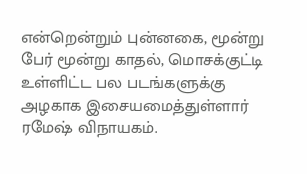என்றென்றும் புன்னகை, மூன்று பேர் மூன்று காதல், மொசக்குட்டி உள்ளிட்ட பல படங்களுக்கு அழகாக இசையமைத்துள்ளார் ரமேஷ் விநாயகம்.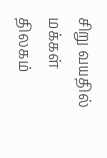சிறு வயதில் மக்கள் திலகம்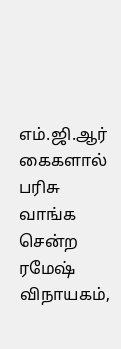எம்.ஜி.ஆர் கைகளால் பரிசு வாங்க சென்ற ரமேஷ் விநாயகம்,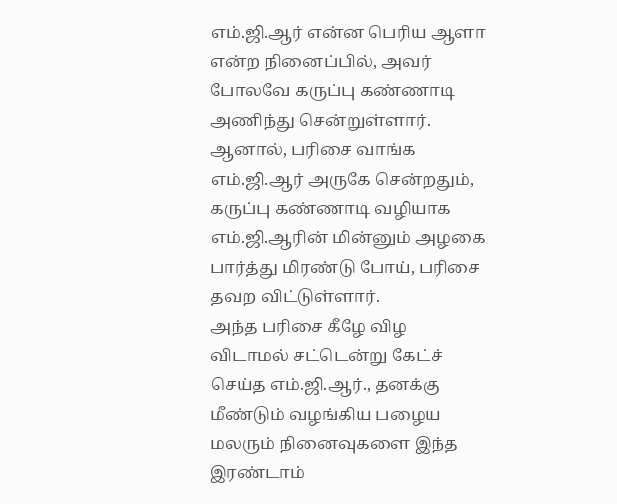எம்.ஜி.ஆர் என்ன பெரிய ஆளா என்ற நினைப்பில், அவர் போலவே கருப்பு கண்ணாடி அணிந்து சென்றுள்ளார்.
ஆனால், பரிசை வாங்க எம்.ஜி.ஆர் அருகே சென்றதும், கருப்பு கண்ணாடி வழியாக எம்.ஜி.ஆரின் மின்னும் அழகை பார்த்து மிரண்டு போய், பரிசை தவற விட்டுள்ளார்.
அந்த பரிசை கீழே விழ விடாமல் சட்டென்று கேட்ச் செய்த எம்.ஜி.ஆர்., தனக்கு மீண்டும் வழங்கிய பழைய மலரும் நினைவுகளை இந்த இரண்டாம்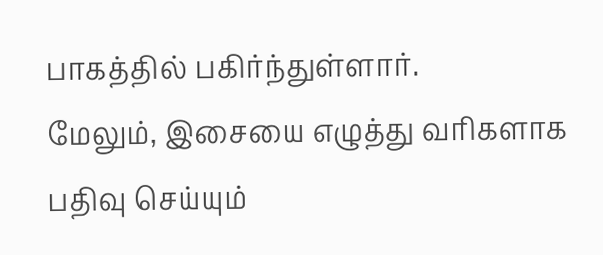பாகத்தில் பகிர்ந்துள்ளார்.
மேலும், இசையை எழுத்து வரிகளாக பதிவு செய்யும்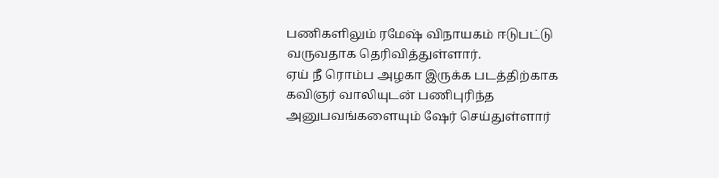பணிகளிலும் ரமேஷ் விநாயகம் ஈடுபட்டு வருவதாக தெரிவித்துள்ளார்.
ஏய் நீ ரொம்ப அழகா இருக்க படத்திற்காக கவிஞர் வாலியுடன் பணிபுரிந்த அனுபவங்களையும் ஷேர் செய்துள்ளார்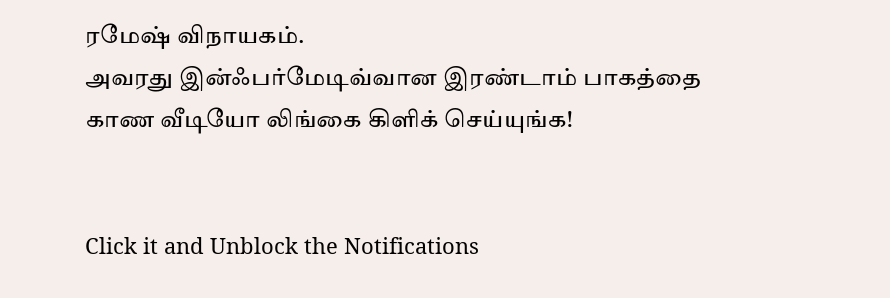ரமேஷ் விநாயகம்.
அவரது இன்ஃபர்மேடிவ்வான இரண்டாம் பாகத்தை காண வீடியோ லிங்கை கிளிக் செய்யுங்க!


Click it and Unblock the Notifications